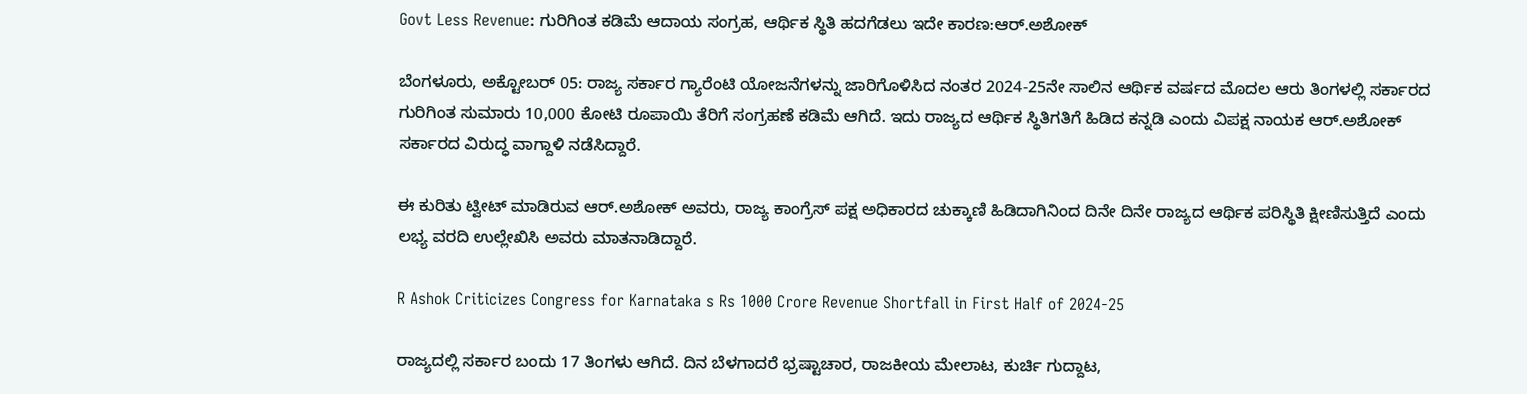Govt Less Revenue: ಗುರಿಗಿಂತ ಕಡಿಮೆ ಆದಾಯ ಸಂಗ್ರಹ, ಆರ್ಥಿಕ ಸ್ಥಿತಿ ಹದಗೆಡಲು ಇದೇ ಕಾರಣ:ಆರ್.ಅಶೋಕ್

ಬೆಂಗಳೂರು, ಅಕ್ಟೋಬರ್ 05: ರಾಜ್ಯ ಸರ್ಕಾರ ಗ್ಯಾರೆಂಟಿ ಯೋಜನೆಗಳನ್ನು ಜಾರಿಗೊಳಿಸಿದ ನಂತರ 2024-25ನೇ ಸಾಲಿನ ಆರ್ಥಿಕ ವರ್ಷದ ಮೊದಲ ಆರು ತಿಂಗಳಲ್ಲಿ ಸರ್ಕಾರದ ಗುರಿಗಿಂತ ಸುಮಾರು 10,000 ಕೋಟಿ ರೂಪಾಯಿ ತೆರಿಗೆ ಸಂಗ್ರಹಣೆ ಕಡಿಮೆ ಆಗಿದೆ. ಇದು ರಾಜ್ಯದ ಆರ್ಥಿಕ ಸ್ಥಿತಿಗತಿಗೆ ಹಿಡಿದ ಕನ್ನಡಿ ಎಂದು ವಿಪಕ್ಷ ನಾಯಕ ಆರ್.ಅಶೋಕ್ ಸರ್ಕಾರದ ವಿರುದ್ಧ ವಾಗ್ದಾಳಿ ನಡೆಸಿದ್ದಾರೆ.

ಈ ಕುರಿತು ಟ್ವೀಟ್ ಮಾಡಿರುವ ಆರ್.ಅಶೋಕ್ ಅವರು, ರಾಜ್ಯ ಕಾಂಗ್ರೆಸ್ ಪಕ್ಷ ಅಧಿಕಾರದ ಚುಕ್ಕಾಣಿ ಹಿಡಿದಾಗಿನಿಂದ ದಿನೇ ದಿನೇ ರಾಜ್ಯದ ಆರ್ಥಿಕ ಪರಿಸ್ಥಿತಿ ಕ್ಷೀಣಿಸುತ್ತಿದೆ ಎಂದು ಲಭ್ಯ ವರದಿ ಉಲ್ಲೇಖಿಸಿ ಅವರು ಮಾತನಾಡಿದ್ದಾರೆ.

R Ashok Criticizes Congress for Karnataka s Rs 1000 Crore Revenue Shortfall in First Half of 2024-25

ರಾಜ್ಯದಲ್ಲಿ ಸರ್ಕಾರ ಬಂದು 17 ತಿಂಗಳು ಆಗಿದೆ. ದಿನ ಬೆಳಗಾದರೆ ಭ್ರಷ್ಟಾಚಾರ, ರಾಜಕೀಯ ಮೇಲಾಟ, ಕುರ್ಚಿ ಗುದ್ದಾಟ,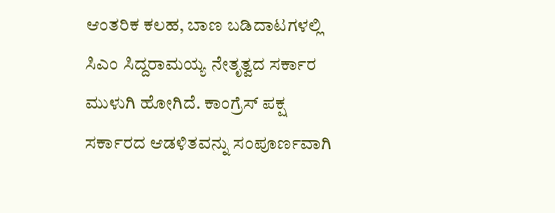ಆಂತರಿಕ ಕಲಹ, ಬಾಣ ಬಡಿದಾಟಗಳಲ್ಲಿ ಸಿಎಂ ಸಿದ್ದರಾಮಯ್ಯ ನೇತೃತ್ವದ ಸರ್ಕಾರ ಮುಳುಗಿ ಹೋಗಿದೆ. ಕಾಂಗ್ರೆಸ್‌ ಪಕ್ಷ ಸರ್ಕಾರದ ಆಡಳಿತವನ್ನು ಸಂಪೂರ್ಣವಾಗಿ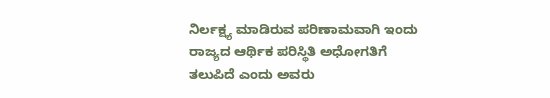ನಿರ್ಲಕ್ಷ್ಯ ಮಾಡಿರುವ ಪರಿಣಾಮವಾಗಿ ಇಂದು ರಾಜ್ಯದ ಆರ್ಥಿಕ ಪರಿಸ್ಥಿತಿ ಅಧೋಗತಿಗೆ ತಲುಪಿದೆ ಎಂದು ಅವರು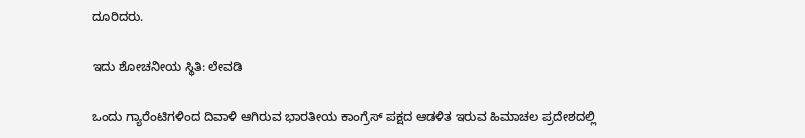ದೂರಿದರು.

ಇದು ಶೋಚನೀಯ ಸ್ಥಿತಿ: ಲೇವಡಿ

ಒಂದು ಗ್ಯಾರೆಂಟಿಗಳಿಂದ ದಿವಾಳಿ ಆಗಿರುವ ಭಾರತೀಯ ಕಾಂಗ್ರೆಸ್ ಪಕ್ಷದ ಆಡಳಿತ ಇರುವ ಹಿಮಾಚಲ ಪ್ರದೇಶದಲ್ಲಿ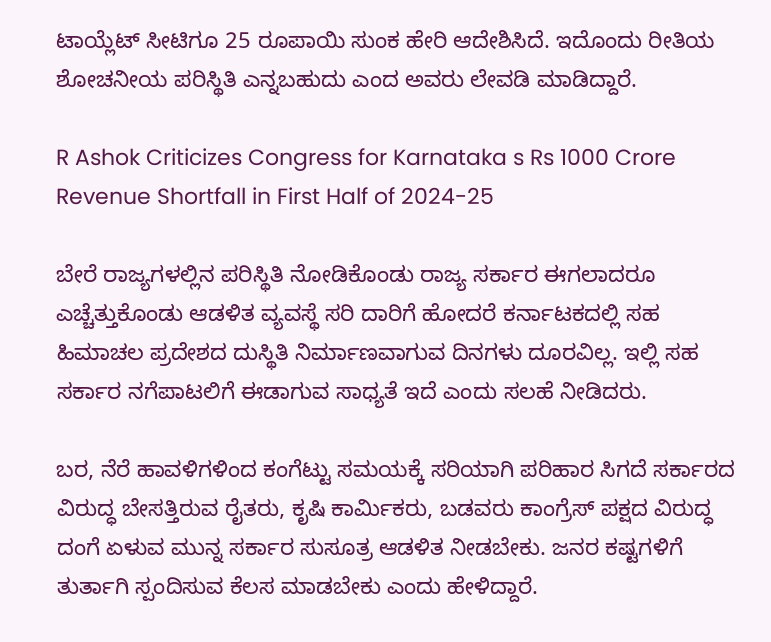ಟಾಯ್ಲೆಟ್ ಸೀಟಿಗೂ 25 ರೂಪಾಯಿ ಸುಂಕ ಹೇರಿ ಆದೇಶಿಸಿದೆ. ಇದೊಂದು ರೀತಿಯ ಶೋಚನೀಯ ಪರಿಸ್ಥಿತಿ ಎನ್ನಬಹುದು ಎಂದ ಅವರು ಲೇವಡಿ ಮಾಡಿದ್ದಾರೆ.

R Ashok Criticizes Congress for Karnataka s Rs 1000 Crore Revenue Shortfall in First Half of 2024-25

ಬೇರೆ ರಾಜ್ಯಗಳಲ್ಲಿನ ಪರಿಸ್ಥಿತಿ ನೋಡಿಕೊಂಡು ರಾಜ್ಯ ಸರ್ಕಾರ ಈಗಲಾದರೂ ಎಚ್ಚೆತ್ತುಕೊಂಡು ಆಡಳಿತ ವ್ಯವಸ್ಥೆ ಸರಿ ದಾರಿಗೆ ಹೋದರೆ ಕರ್ನಾಟಕದಲ್ಲಿ ಸಹ ಹಿಮಾಚಲ ಪ್ರದೇಶದ ದುಸ್ಥಿತಿ ನಿರ್ಮಾಣವಾಗುವ ದಿನಗಳು ದೂರವಿಲ್ಲ. ಇಲ್ಲಿ ಸಹ ಸರ್ಕಾರ ನಗೆಪಾಟಲಿಗೆ ಈಡಾಗುವ ಸಾಧ್ಯತೆ ಇದೆ ಎಂದು ಸಲಹೆ ನೀಡಿದರು.

ಬರ, ನೆರೆ ಹಾವಳಿಗಳಿಂದ ಕಂಗೆಟ್ಟು ಸಮಯಕ್ಕೆ ಸರಿಯಾಗಿ ಪರಿಹಾರ ಸಿಗದೆ ಸರ್ಕಾರದ ವಿರುದ್ಧ ಬೇಸತ್ತಿರುವ ರೈತರು, ಕೃಷಿ ಕಾರ್ಮಿಕರು, ಬಡವರು ಕಾಂಗ್ರೆಸ್ ಪಕ್ಷದ ವಿರುದ್ಧ ದಂಗೆ ಏಳುವ ಮುನ್ನ ಸರ್ಕಾರ ಸುಸೂತ್ರ ಆಡಳಿತ ನೀಡಬೇಕು. ಜನರ ಕಷ್ಟಗಳಿಗೆ ತುರ್ತಾಗಿ ಸ್ಪಂದಿಸುವ ಕೆಲಸ ಮಾಡಬೇಕು ಎಂದು ಹೇಳಿದ್ದಾರೆ.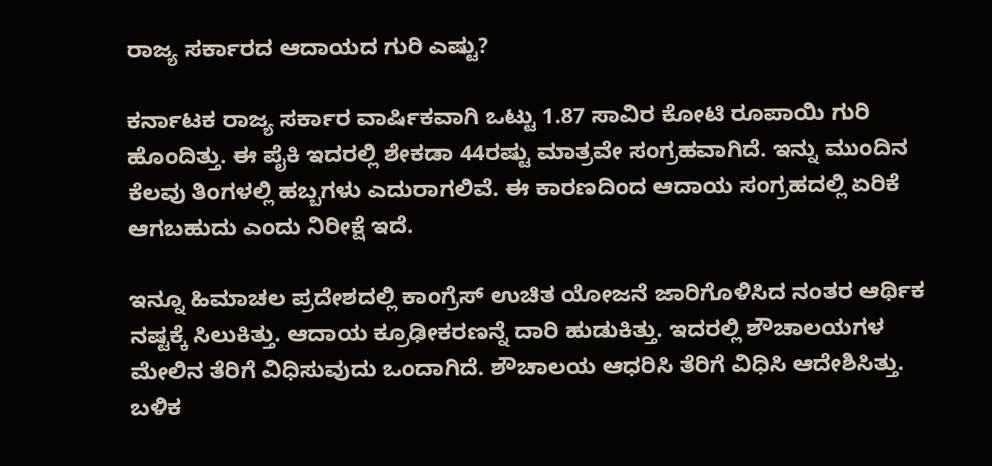ರಾಜ್ಯ ಸರ್ಕಾರದ ಆದಾಯದ ಗುರಿ ಎಷ್ಟು?

ಕರ್ನಾಟಕ ರಾಜ್ಯ ಸರ್ಕಾರ ವಾರ್ಷಿಕವಾಗಿ ಒಟ್ಟು 1.87 ಸಾವಿರ ಕೋಟಿ ರೂಪಾಯಿ ಗುರಿ ಹೊಂದಿತ್ತು. ಈ ಪೈಕಿ ಇದರಲ್ಲಿ ಶೇಕಡಾ 44ರಷ್ಟು ಮಾತ್ರವೇ ಸಂಗ್ರಹವಾಗಿದೆ. ಇನ್ನು ಮುಂದಿನ ಕೆಲವು ತಿಂಗಳಲ್ಲಿ ಹಬ್ಬಗಳು ಎದುರಾಗಲಿವೆ. ಈ ಕಾರಣದಿಂದ ಆದಾಯ ಸಂಗ್ರಹದಲ್ಲಿ ಏರಿಕೆ ಆಗಬಹುದು ಎಂದು ನಿರೀಕ್ಷೆ ಇದೆ.

ಇನ್ನೂ ಹಿಮಾಚಲ ಪ್ರದೇಶದಲ್ಲಿ ಕಾಂಗ್ರೆಸ್ ಉಚಿತ ಯೋಜನೆ ಜಾರಿಗೊಳಿಸಿದ ನಂತರ ಆರ್ಥಿಕ ನಷ್ಟಕ್ಕೆ ಸಿಲುಕಿತ್ತು. ಆದಾಯ ಕ್ರೂಢೀಕರಣನ್ನೆ ದಾರಿ ಹುಡುಕಿತ್ತು. ಇದರಲ್ಲಿ ಶೌಚಾಲಯಗಳ ಮೇಲಿನ ತೆರಿಗೆ ವಿಧಿಸುವುದು ಒಂದಾಗಿದೆ. ಶೌಚಾಲಯ ಆಧರಿಸಿ ತೆರಿಗೆ ವಿಧಿಸಿ ಆದೇಶಿಸಿತ್ತು. ಬಳಿಕ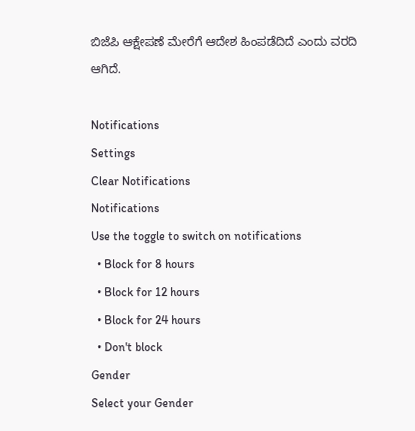ಬಿಜೆಪಿ ಆಕ್ಷೇಪಣೆ ಮೇರೆಗೆ ಆದೇಶ ಹಿಂಪಡೆದಿದೆ ಎಂದು ವರದಿ ಆಗಿದೆ.

Notifications
Settings
Clear Notifications
Notifications
Use the toggle to switch on notifications
  • Block for 8 hours
  • Block for 12 hours
  • Block for 24 hours
  • Don't block
Gender
Select your Gender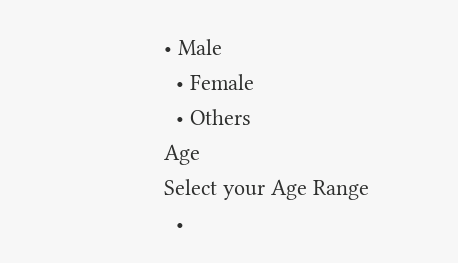• Male
  • Female
  • Others
Age
Select your Age Range
  •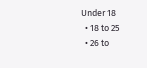Under 18
  • 18 to 25
  • 26 to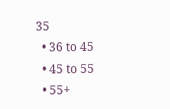35
  • 36 to 45
  • 45 to 55
  • 55+